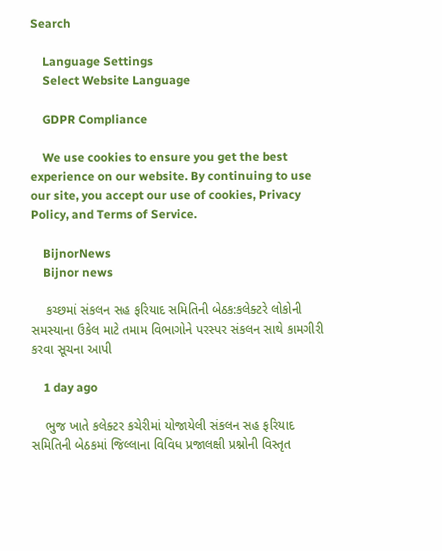Search

    Language Settings
    Select Website Language

    GDPR Compliance

    We use cookies to ensure you get the best experience on our website. By continuing to use our site, you accept our use of cookies, Privacy Policy, and Terms of Service.

    BijnorNews
    Bijnor news

    કચ્છમાં સંકલન સહ ફરિયાદ સમિતિની બેઠક:કલેક્ટરે લોકોની સમસ્યાના ઉકેલ માટે તમામ વિભાગોને પરસ્પર સંકલન સાથે કામગીરી કરવા સૂચના આપી

    1 day ago

    ભુજ ખાતે કલેક્ટર કચેરીમાં યોજાયેલી સંકલન સહ ફરિયાદ સમિતિની બેઠકમાં જિલ્લાના વિવિધ પ્રજાલક્ષી પ્રશ્નોની વિસ્તૃત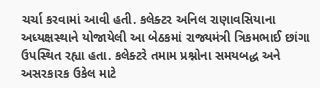ચર્ચા કરવામાં આવી હતી. કલેક્ટર અનિલ રાણાવસિયાના અધ્યક્ષસ્થાને યોજાયેલી આ બેઠકમાં રાજ્યમંત્રી ત્રિકમભાઈ છાંગા ઉપસ્થિત રહ્યા હતા. કલેક્ટરે તમામ પ્રશ્નોના સમયબદ્ધ અને અસરકારક ઉકેલ માટે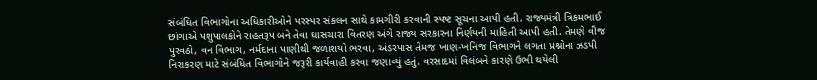સંબંધિત વિભાગોના અધિકારીઓને પરસ્પર સંકલન સાથે કામગીરી કરવાની સ્પષ્ટ સૂચના આપી હતી. રાજ્યમંત્રી ત્રિકમભાઈ છાંગાએ પશુપાલકોને રાહતરૂપ બને તેવા ઘાસચારા વિતરણ અંગે રાજ્ય સરકારના નિર્ણયની માહિતી આપી હતી. તેમણે વીજ પુરવઠો, વન વિભાગ, નર્મદાના પાણીથી જળાશયો ભરવા, અંડરપાસ તેમજ ખાણ-ખનિજ વિભાગને લગતા પ્રશ્નોના ઝડપી નિરાકરણ માટે સંબંધિત વિભાગોને જરૂરી કાર્યવાહી કરવા જણાવ્યું હતું. વરસાદમાં વિલંબને કારણે ઉભી થયેલી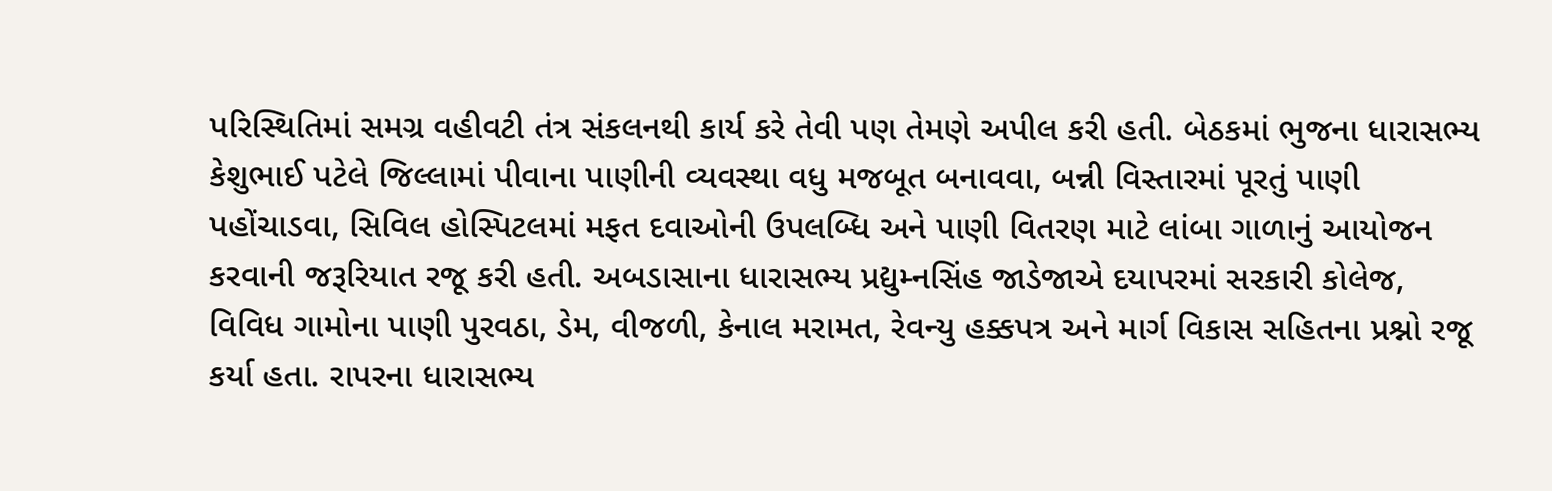પરિસ્થિતિમાં સમગ્ર વહીવટી તંત્ર સંકલનથી કાર્ય કરે તેવી પણ તેમણે અપીલ કરી હતી. બેઠકમાં ભુજના ધારાસભ્ય કેશુભાઈ પટેલે જિલ્લામાં પીવાના પાણીની વ્યવસ્થા વધુ મજબૂત બનાવવા, બન્ની વિસ્તારમાં પૂરતું પાણી પહોંચાડવા, સિવિલ હોસ્પિટલમાં મફત દવાઓની ઉપલબ્ધિ અને પાણી વિતરણ માટે લાંબા ગાળાનું આયોજન કરવાની જરૂરિયાત રજૂ કરી હતી. અબડાસાના ધારાસભ્ય પ્રદ્યુમ્નસિંહ જાડેજાએ દયાપરમાં સરકારી કોલેજ, વિવિધ ગામોના પાણી પુરવઠા, ડેમ, વીજળી, કેનાલ મરામત, રેવન્યુ હક્કપત્ર અને માર્ગ વિકાસ સહિતના પ્રશ્નો રજૂ કર્યા હતા. રાપરના ધારાસભ્ય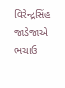વિરેન્દ્રસિંહ જાડેજાએ ભચાઉ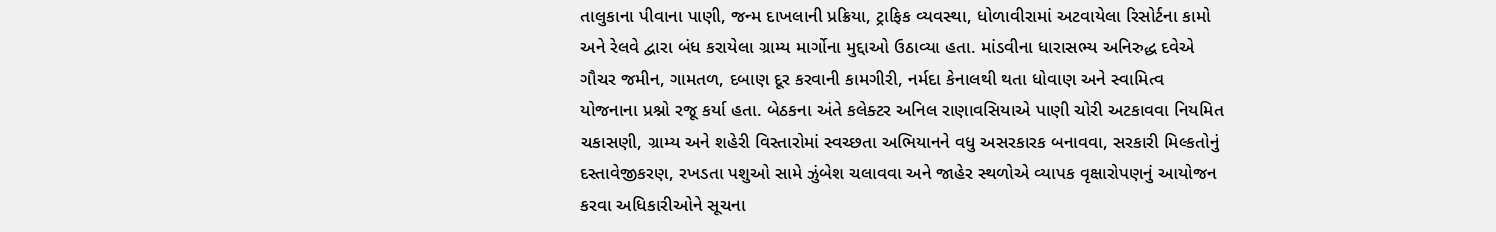તાલુકાના પીવાના પાણી, જન્મ દાખલાની પ્રક્રિયા, ટ્રાફિક વ્યવસ્થા, ધોળાવીરામાં અટવાયેલા રિસોર્ટના કામો અને રેલવે દ્વારા બંધ કરાયેલા ગ્રામ્ય માર્ગોના મુદ્દાઓ ઉઠાવ્યા હતા. માંડવીના ધારાસભ્ય અનિરુદ્ધ દવેએ ગૌચર જમીન, ગામતળ, દબાણ દૂર કરવાની કામગીરી, નર્મદા કેનાલથી થતા ધોવાણ અને સ્વામિત્વ યોજનાના પ્રશ્નો રજૂ કર્યા હતા. બેઠકના અંતે કલેક્ટર અનિલ રાણાવસિયાએ પાણી ચોરી અટકાવવા નિયમિત ચકાસણી, ગ્રામ્ય અને શહેરી વિસ્તારોમાં સ્વચ્છતા અભિયાનને વધુ અસરકારક બનાવવા, સરકારી મિલ્કતોનું દસ્તાવેજીકરણ, રખડતા પશુઓ સામે ઝુંબેશ ચલાવવા અને જાહેર સ્થળોએ વ્યાપક વૃક્ષારોપણનું આયોજન કરવા અધિકારીઓને સૂચના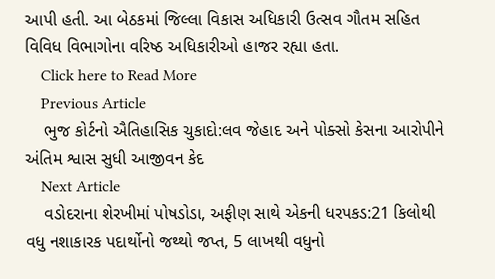આપી હતી. આ બેઠકમાં જિલ્લા વિકાસ અધિકારી ઉત્સવ ગૌતમ સહિત વિવિધ વિભાગોના વરિષ્ઠ અધિકારીઓ હાજર રહ્યા હતા.
    Click here to Read More
    Previous Article
    ભુજ કોર્ટનો ઐતિહાસિક ચુકાદો:લવ જેહાદ અને પોક્સો કેસના આરોપીને અંતિમ શ્વાસ સુધી આજીવન કેદ
    Next Article
    વડોદરાના શેરખીમાં પોષડોડા, અફીણ સાથે એકની ધરપકડ:21 કિલોથી વધુ નશાકારક પદાર્થોનો જથ્થો જપ્ત, 5 લાખથી વધુનો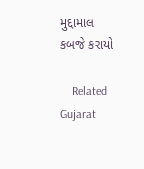મુદ્દામાલ કબજે કરાયો

    Related Gujarat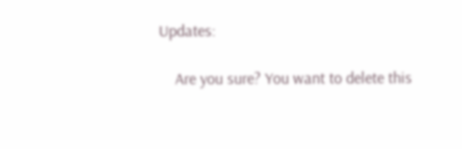Updates:

    Are you sure? You want to delete this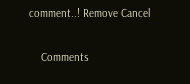comment..! Remove Cancel

    Comments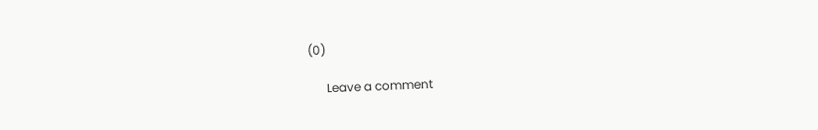(0)

      Leave a comment